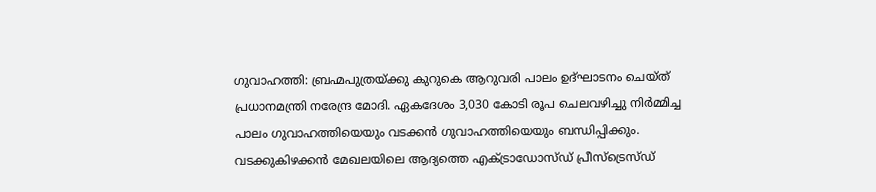ഗുവാഹത്തി: ബ്രഹ്മപുത്രയ്ക്കു കുറുകെ ആറുവരി പാലം ഉദ്ഘാടനം ചെയ്ത് പ്രധാനമന്ത്രി നരേന്ദ്ര മോദി. ഏകദേശം 3,030 കോടി രൂപ ചെലവഴിച്ചു നിർമ്മിച്ച പാലം ഗുവാഹത്തിയെയും വടക്കൻ ഗുവാഹത്തിയെയും ബന്ധിപ്പിക്കും. വടക്കുകിഴക്കൻ മേഖലയിലെ ആദ്യത്തെ എക്ട്രാഡോസ്ഡ് പ്രീസ്ട്രെസ്ഡ്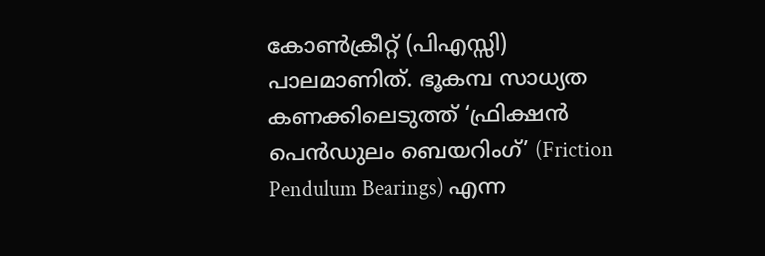കോൺക്രീറ്റ് (പിഎസ്സി) പാലമാണിത്. ഭൂകമ്പ സാധ്യത കണക്കിലെടുത്ത് ‘ഫ്രിക്ഷൻ പെൻഡുലം ബെയറിംഗ്’ (Friction Pendulum Bearings) എന്ന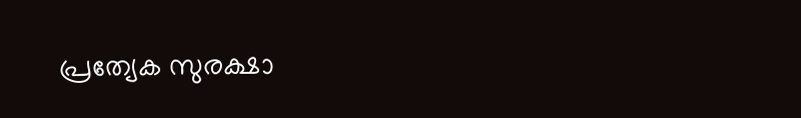പ്രത്യേക സുരക്ഷാ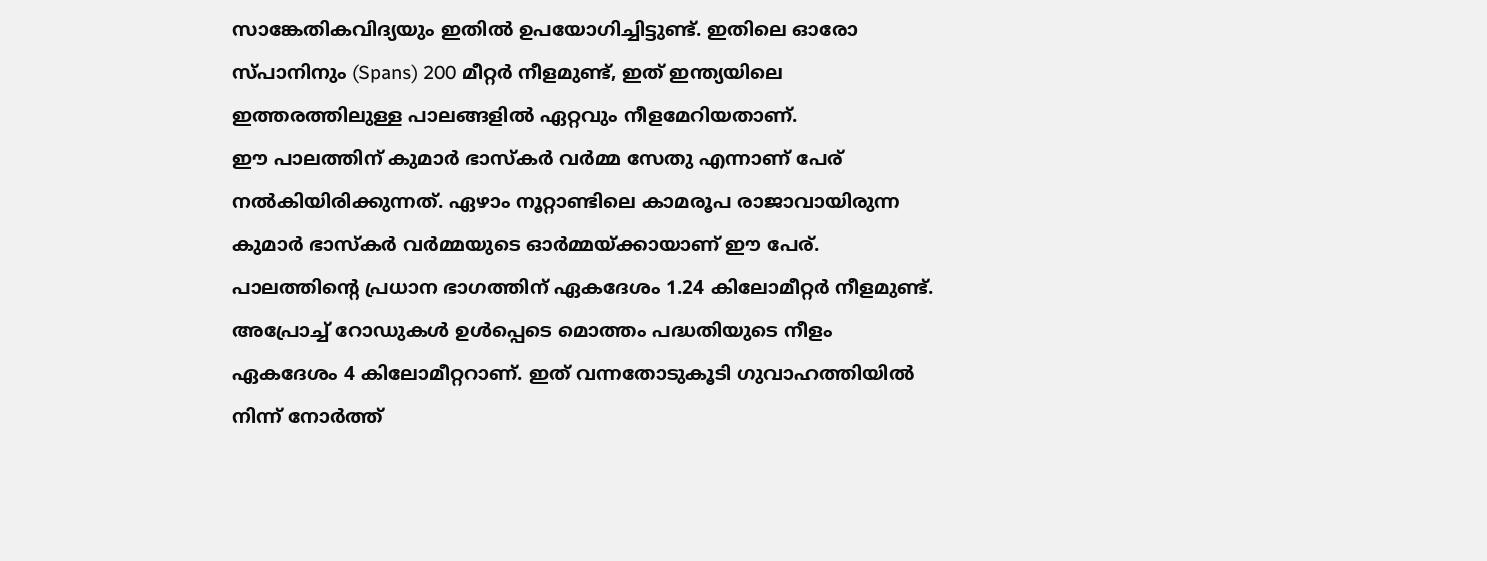സാങ്കേതികവിദ്യയും ഇതിൽ ഉപയോഗിച്ചിട്ടുണ്ട്. ഇതിലെ ഓരോ സ്പാനിനും (Spans) 200 മീറ്റർ നീളമുണ്ട്, ഇത് ഇന്ത്യയിലെ ഇത്തരത്തിലുള്ള പാലങ്ങളിൽ ഏറ്റവും നീളമേറിയതാണ്.
ഈ പാലത്തിന് കുമാർ ഭാസ്കർ വർമ്മ സേതു എന്നാണ് പേര് നൽകിയിരിക്കുന്നത്. ഏഴാം നൂറ്റാണ്ടിലെ കാമരൂപ രാജാവായിരുന്ന കുമാർ ഭാസ്കർ വർമ്മയുടെ ഓർമ്മയ്ക്കായാണ് ഈ പേര്. പാലത്തിന്റെ പ്രധാന ഭാഗത്തിന് ഏകദേശം 1.24 കിലോമീറ്റർ നീളമുണ്ട്. അപ്രോച്ച് റോഡുകൾ ഉൾപ്പെടെ മൊത്തം പദ്ധതിയുടെ നീളം ഏകദേശം 4 കിലോമീറ്ററാണ്. ഇത് വന്നതോടുകൂടി ഗുവാഹത്തിയിൽ നിന്ന് നോർത്ത്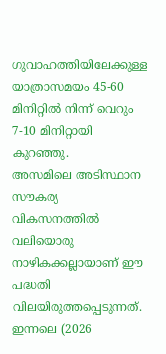ഗുവാഹത്തിയിലേക്കുള്ള യാത്രാസമയം 45-60 മിനിറ്റിൽ നിന്ന് വെറും 7-10 മിനിറ്റായി കുറഞ്ഞു.
അസമിലെ അടിസ്ഥാന സൗകര്യ വികസനത്തിൽ വലിയൊരു നാഴികക്കല്ലായാണ് ഈ പദ്ധതി വിലയിരുത്തപ്പെടുന്നത്. ഇന്നലെ (2026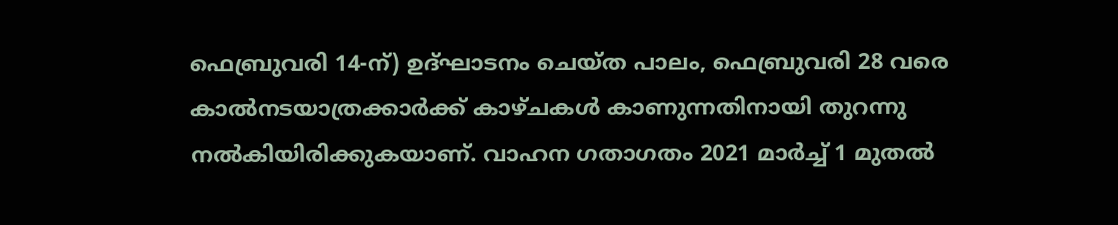ഫെബ്രുവരി 14-ന്) ഉദ്ഘാടനം ചെയ്ത പാലം, ഫെബ്രുവരി 28 വരെ കാൽനടയാത്രക്കാർക്ക് കാഴ്ചകൾ കാണുന്നതിനായി തുറന്നു നൽകിയിരിക്കുകയാണ്. വാഹന ഗതാഗതം 2021 മാർച്ച് 1 മുതൽ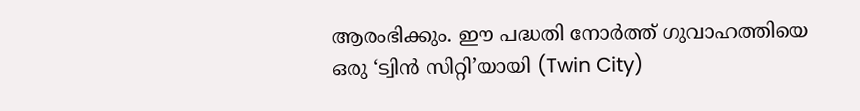ആരംഭിക്കും. ഈ പദ്ധതി നോർത്ത് ഗുവാഹത്തിയെ ഒരു ‘ട്വിൻ സിറ്റി’യായി (Twin City)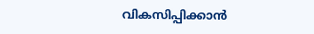വികസിപ്പിക്കാൻ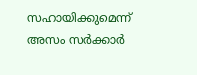സഹായിക്കുമെന്ന് അസം സർക്കാർ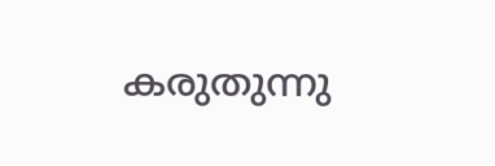കരുതുന്നു